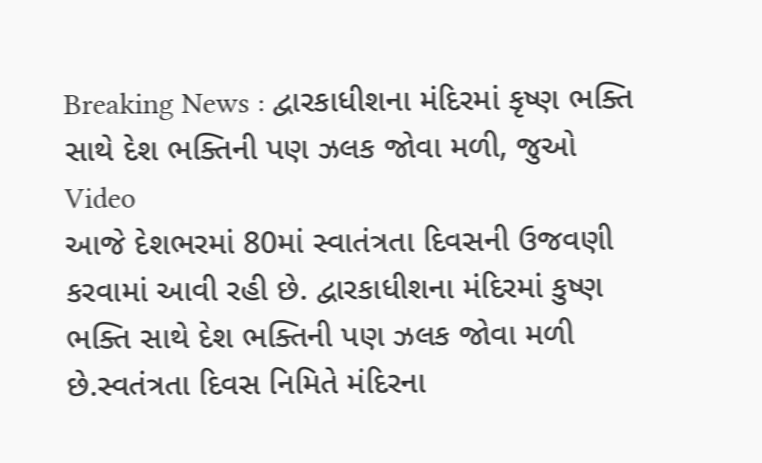Breaking News : દ્વારકાધીશના મંદિરમાં કૃષ્ણ ભક્તિ સાથે દેશ ભક્તિની પણ ઝલક જોવા મળી, જુઓ Video
આજે દેશભરમાં 80માં સ્વાતંત્રતા દિવસની ઉજવણી કરવામાં આવી રહી છે. દ્વારકાધીશના મંદિરમાં કુષ્ણ ભક્તિ સાથે દેશ ભક્તિની પણ ઝલક જોવા મળી છે.સ્વતંત્રતા દિવસ નિમિતે મંદિરના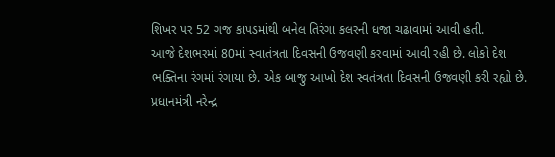શિખર પર 52 ગજ કાપડમાંથી બનેલ તિરંગા કલરની ધજા ચઢાવામાં આવી હતી.
આજે દેશભરમાં 80માં સ્વાતંત્રતા દિવસની ઉજવણી કરવામાં આવી રહી છે. લોકો દેશ ભક્તિના રંગમાં રંગાયા છે. એક બાજુ આખો દેશ સ્વતંત્રતા દિવસની ઉજવણી કરી રહ્યો છે. પ્રધાનમંત્રી નરેન્દ્ર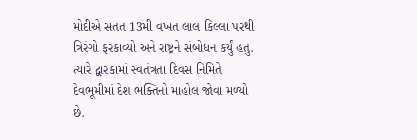મોદીએ સતત 13મી વખત લાલ કિલ્લા પરથી ત્રિરંગો ફરકાવ્યો અને રાષ્ટ્રને સંબોધન કર્યું હતુ. ત્યારે દ્વારકામાં સ્વતંત્રતા દિવસ નિમિતે દેવભૂમીમાં દેશ ભક્તિનો માહોલ જોવા મળ્યો છે.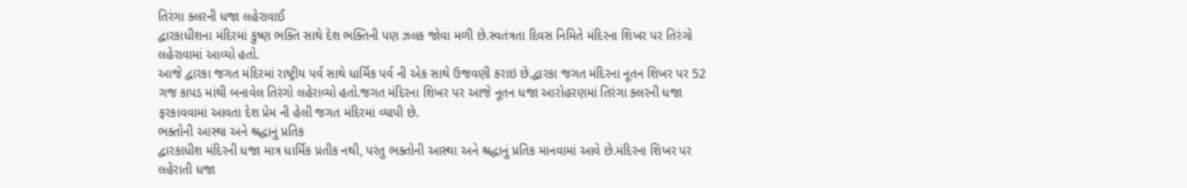તિરંગા ક્લરની ધજા લહેરાવાઈ
દ્વારકાધીશના મંદિરમાં કુષ્ણ ભક્તિ સાથે દેશ ભક્તિની પણ ઝલક જોવા મળી છે.સ્વતંત્રતા દિવસ નિમિતે મંદિરના શિખર પર તિરંગો લહેરાવામાં આવ્યો હતો.
આજે દ્વારકા જગત મંદિરમાં રાષ્ટ્રીય પર્વ સાથે ધાર્મિક પર્વ ની એક સાથે ઉજવણી કરાઇ છે.દ્વારકા જગત મંદિરના નૂતન શિખર પર 52 ગજ કાપડ માંથી બનાવેલ તિરંગો લહેરાવ્યો હતો.જગત મંદિરના શિખર પર આજે નૂતન ધજા આરોહરણમાં તિરંગા ક્લરની ધજા ફરકાવવામાં આવતા દેશ પ્રેમ ની હેલી જગત મંદિરમાં વ્યાપી છે.
ભક્તોની આસ્થા અને શ્રદ્ધાનું પ્રતિક
દ્વારકાધીશ મંદિરની ધજા માત્ર ધાર્મિક પ્રતીક નથી, પરંતુ ભક્તોની આસ્થા અને શ્રદ્ધાનું પ્રતિક માનવામાં આવે છે.મંદિરના શિખર પર લહેરાતી ધજા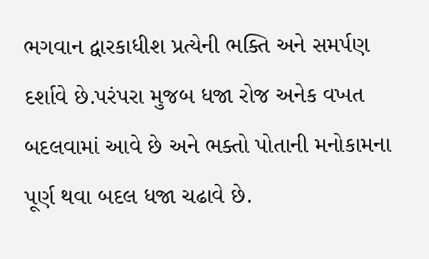ભગવાન દ્વારકાધીશ પ્રત્યેની ભક્તિ અને સમર્પણ દર્શાવે છે.પરંપરા મુજબ ધજા રોજ અનેક વખત બદલવામાં આવે છે અને ભક્તો પોતાની મનોકામના પૂર્ણ થવા બદલ ધજા ચઢાવે છે.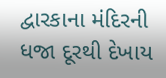દ્વારકાના મંદિરની ધજા દૂરથી દેખાય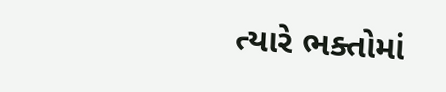ત્યારે ભક્તોમાં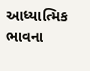આધ્યાત્મિક ભાવના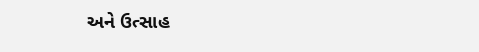અને ઉત્સાહ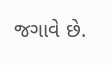જગાવે છે.